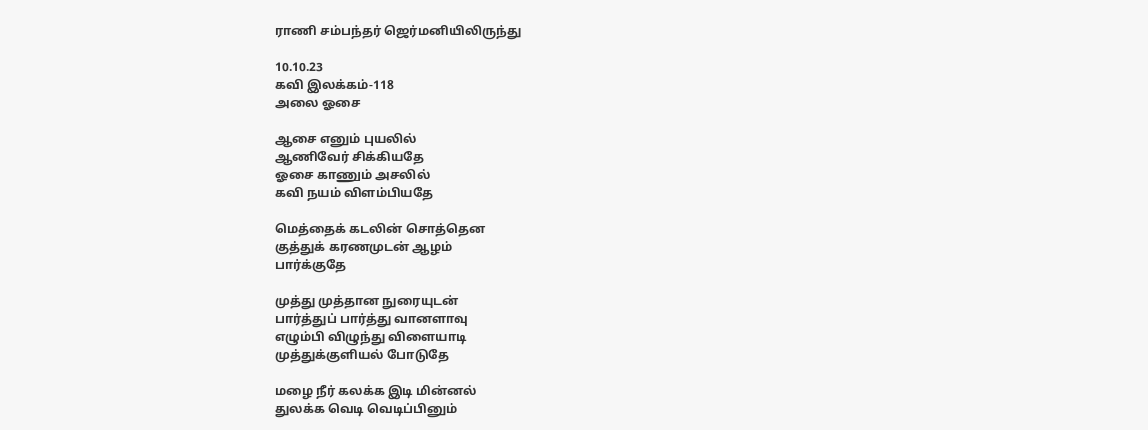ராணி சம்பந்தர் ஜெர்மனியிலிருந்து

10.10.23
கவி இலக்கம்-118
அலை ஓசை

ஆசை எனும் புயலில்
ஆணிவேர் சிக்கியதே
ஓசை காணும் அசலில்
கவி நயம் விளம்பியதே

மெத்தைக் கடலின் சொத்தென
குத்துக் கரணமுடன் ஆழம்
பார்க்குதே

முத்து முத்தான நுரையுடன்
பார்த்துப் பார்த்து வானளாவு
எழும்பி விழுந்து விளையாடி
முத்துக்குளியல் போடுதே

மழை நீர் கலக்க இடி மின்னல்
துலக்க வெடி வெடிப்பினும்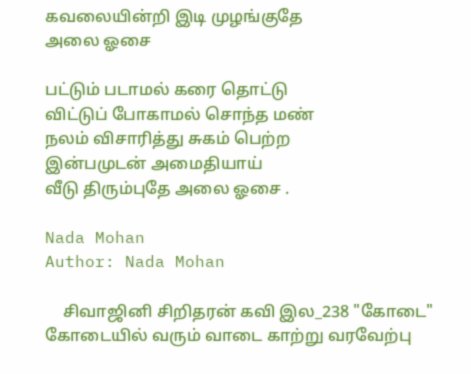கவலையின்றி இடி முழங்குதே
அலை ஓசை

பட்டும் படாமல் கரை தொட்டு
விட்டுப் போகாமல் சொந்த மண்
நலம் விசாரித்து சுகம் பெற்ற
இன்பமுடன் அமைதியாய்
வீடு திரும்புதே அலை ஓசை .

Nada Mohan
Author: Nada Mohan

    சிவாஜினி சிறிதரன் கவி இல_238 "கோடை" கோடையில் வரும் வாடை காற்று வரவேற்பு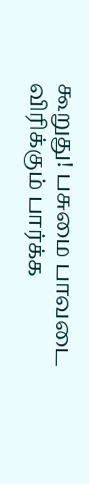கூறுது! பசுமை பாவடை விரிக்கும் பார்க்க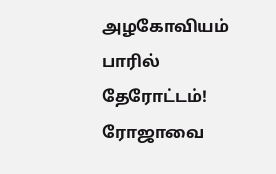அழகோவியம் பாரில் தேரோட்டம்! ரோஜாவை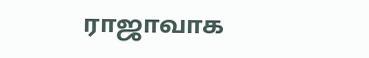ராஜாவாக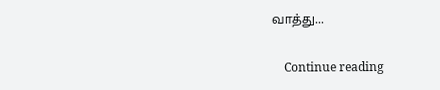வாத்து...

    Continue reading